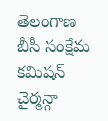తెలంగాణ బీసీ సంక్షేమ కమిషన్ చైర్మన్గా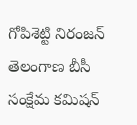గోపిశెట్టి నిరంజన్
తెలంగాణ బీసీ సంక్షేమ కమిషన్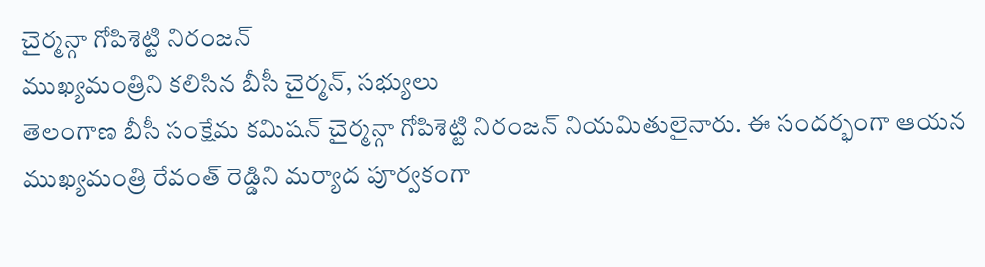చైర్మన్గా గోపిశెట్టి నిరంజన్
ముఖ్యమంత్రిని కలిసిన బీసీ చైర్మన్, సభ్యులు
తెలంగాణ బీసీ సంక్షేమ కమిషన్ చైర్మన్గా గోపిశెట్టి నిరంజన్ నియమితులైనారు. ఈ సందర్భంగా ఆయన ముఖ్యమంత్రి రేవంత్ రెడ్డిని మర్యాద పూర్వకంగా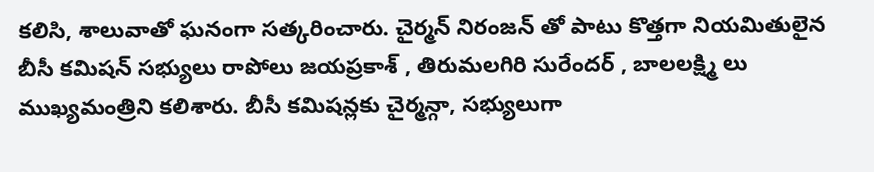కలిసి, శాలువాతో ఘనంగా సత్కరించారు. చైర్మన్ నిరంజన్ తో పాటు కొత్తగా నియమితులైన బీసీ కమిషన్ సభ్యులు రాపోలు జయప్రకాశ్ , తిరుమలగిరి సురేందర్ , బాలలక్ష్మి లు ముఖ్యమంత్రిని కలిశారు. బీసీ కమిషన్లకు చైర్మన్గా, సభ్యులుగా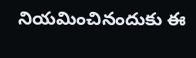నియమించినందుకు ఈ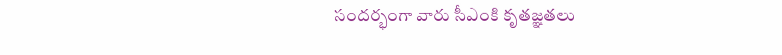సందర్భంగా వారు సీఎంకి కృతజ్ఞతలు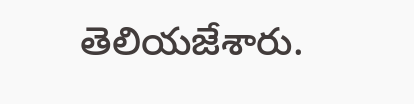తెలియజేశారు.